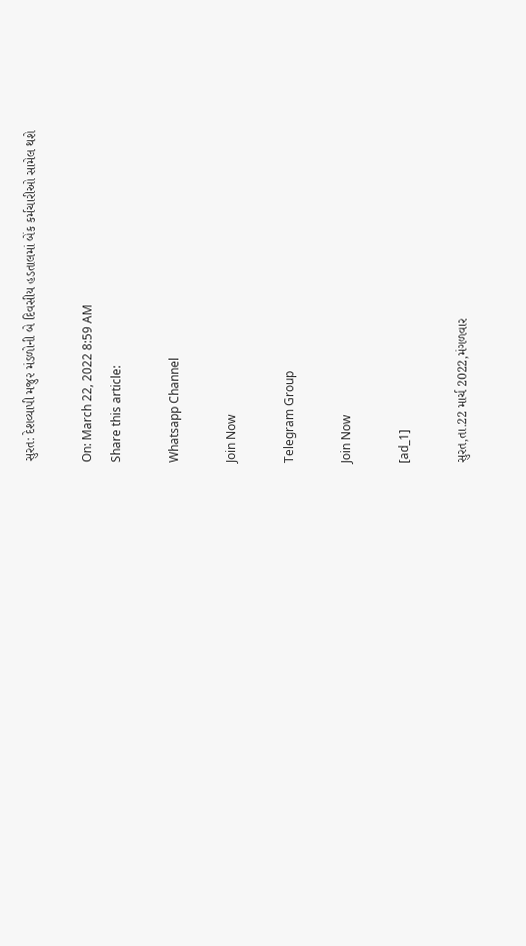સુરત: દેશવ્યાપી મજુ૨ મંડળોની બે દિવસીય હડતાલમાં બેંક કર્મચારીઓ સામેલ થશે

On: March 22, 2022 8:59 AM
Share this article:

Whatsapp Channel

Join Now

Telegram Group

Join Now

[ad_1]

સુરત,તા.22 માર્ચ 2022,મંગળવાર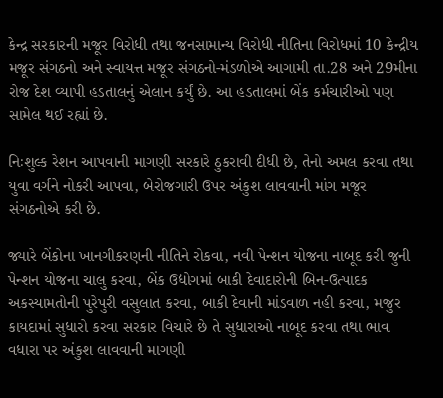કેન્દ્ર સરકારની મજૂર વિરોધી તથા જનસામાન્ય વિરોધી નીતિના વિરોધમાં 10 કેન્દ્રીય મજૂર સંગઠનો અને સ્વાયત્ત મજૂર સંગઠનો-મંડળોએ આગામી તા.28 અને 29મીના રોજ દેશ વ્યાપી હડતાલનું એલાન કર્યું છે. આ હડતાલમાં બેંક કર્મચારીઓ પણ સામેલ થઈ રહ્યાં છે.

નિઃશુલ્ક રેશન આપવાની માગણી સરકારે ઠુકરાવી દીધી છે, તેનો અમલ કરવા તથા યુવા વર્ગને નોકરી આપવા, બેરોજગારી ઉપર અંકુશ લાવવાની માંગ મજૂર સંગઠનોએ કરી છે.

જ્યારે બેંકોના ખાનગીકરણની નીતિને રોકવા, નવી પેન્શન યોજના નાબૂદ કરી જુની પેન્શન યોજના ચાલુ કરવા, બેંક ઉદ્યોગમાં બાકી દેવાદારોની બિન-ઉત્પાદક અકસ્યામતોની પુરેપુરી વસુલાત કરવા, બાકી દેવાની માંડવાળ નહી કરવા, મજુર કાયદામાં સુધારો કરવા સરકાર વિચારે છે તે સુધારાઓ નાબૂદ કરવા તથા ભાવ વધારા પર અંકુશ લાવવાની માગણી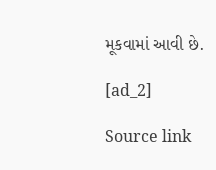મૂકવામાં આવી છે.

[ad_2]

Source link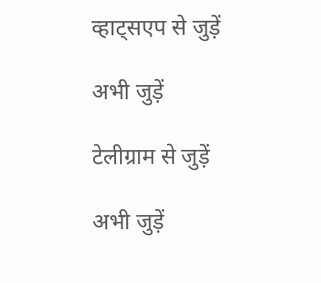व्हाट्सएप से जुड़ें

अभी जुड़ें

टेलीग्राम से जुड़ें

अभी जुड़ें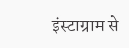इंस्टाग्राम से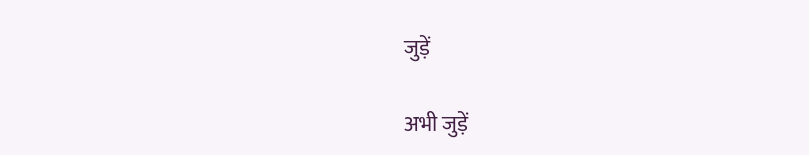जुड़ें

अभी जुड़ें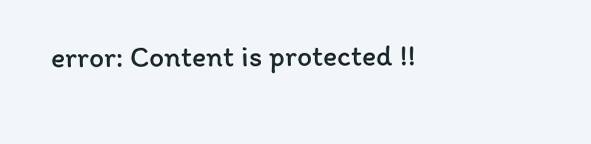error: Content is protected !!